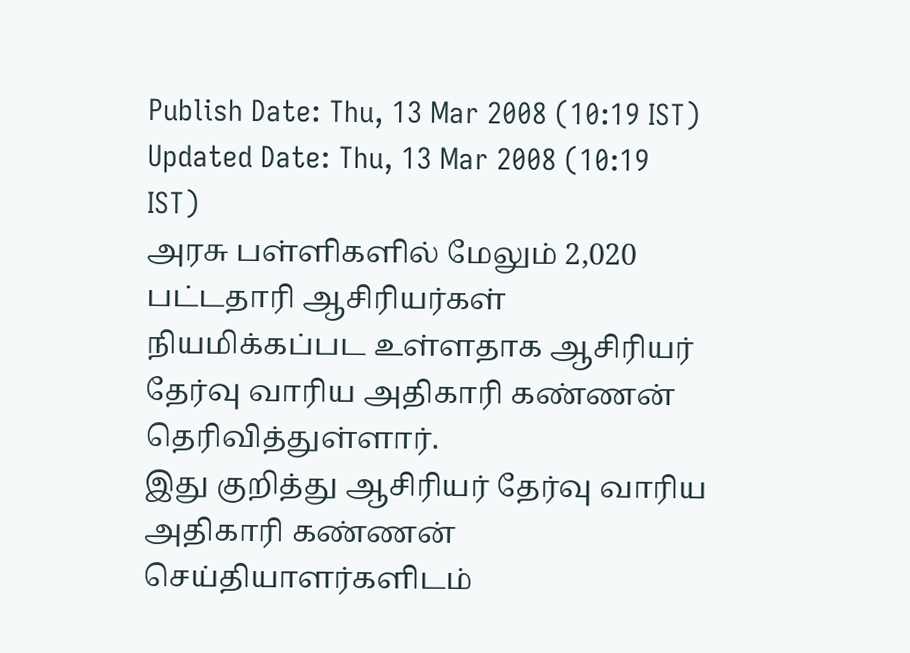Publish Date: Thu, 13 Mar 2008 (10:19 IST)
Updated Date: Thu, 13 Mar 2008 (10:19 IST)
அரசு பள்ளிகளில் மேலும் 2,020 பட்டதாரி ஆசிரியர்கள் நியமிக்கப்பட உள்ளதாக ஆசிரியர் தேர்வு வாரிய அதிகாரி கண்ணன் தெரிவித்துள்ளார்.
இது குறித்து ஆசிரியர் தேர்வு வாரிய அதிகாரி கண்ணன் செய்தியாளர்களிடம்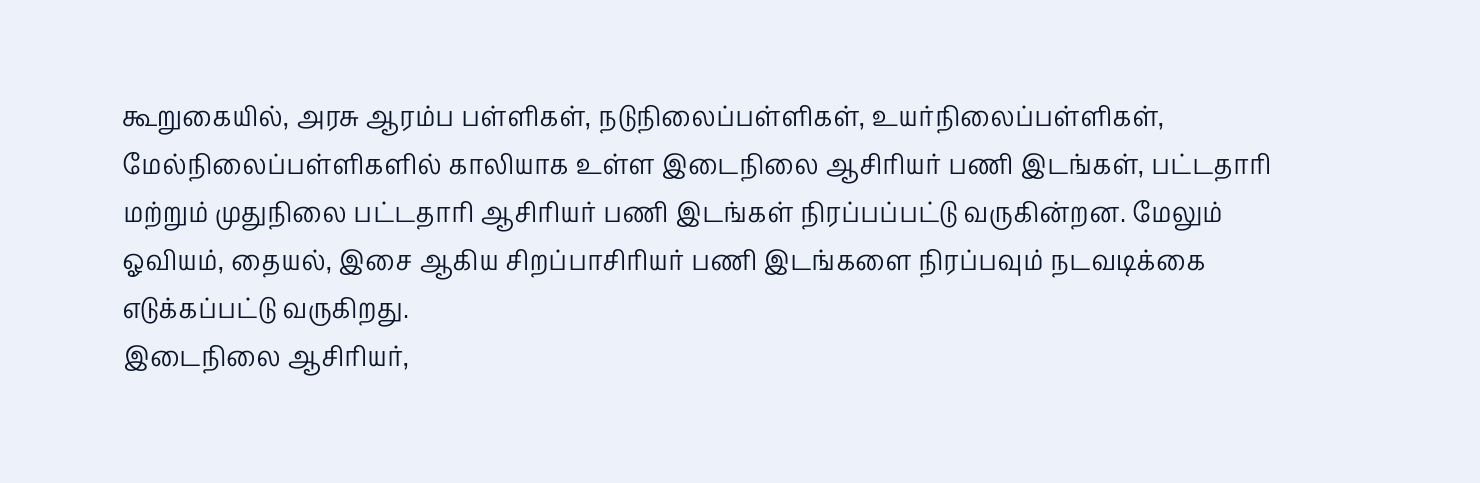கூறுகையில், அரசு ஆரம்ப பள்ளிகள், நடுநிலைப்பள்ளிகள், உயர்நிலைப்பள்ளிகள், மேல்நிலைப்பள்ளிகளில் காலியாக உள்ள இடைநிலை ஆசிரியர் பணி இடங்கள், பட்டதாரி மற்றும் முதுநிலை பட்டதாரி ஆசிரியர் பணி இடங்கள் நிரப்பப்பட்டு வருகின்றன. மேலும் ஓவியம், தையல், இசை ஆகிய சிறப்பாசிரியர் பணி இடங்களை நிரப்பவும் நடவடிக்கை எடுக்கப்பட்டு வருகிறது.
இடைநிலை ஆசிரியர்,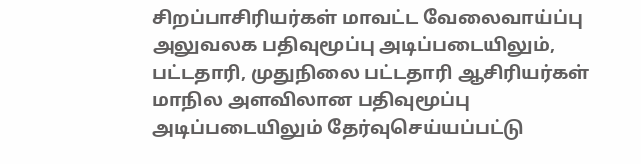சிறப்பாசிரியர்கள் மாவட்ட வேலைவாய்ப்பு அலுவலக பதிவுமூப்பு அடிப்படையிலும், பட்டதாரி, முதுநிலை பட்டதாரி ஆசிரியர்கள் மாநில அளவிலான பதிவுமூப்பு அடிப்படையிலும் தேர்வுசெய்யப்பட்டு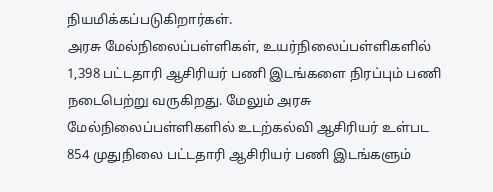நியமிக்கப்படுகிறார்கள்.
அரசு மேல்நிலைப்பள்ளிகள், உயர்நிலைப்பள்ளிகளில் 1,398 பட்டதாரி ஆசிரியர் பணி இடங்களை நிரப்பும் பணி நடைபெற்று வருகிறது. மேலும் அரசு மேல்நிலைப்பள்ளிகளில் உடற்கல்வி ஆசிரியர் உள்பட 854 முதுநிலை பட்டதாரி ஆசிரியர் பணி இடங்களும்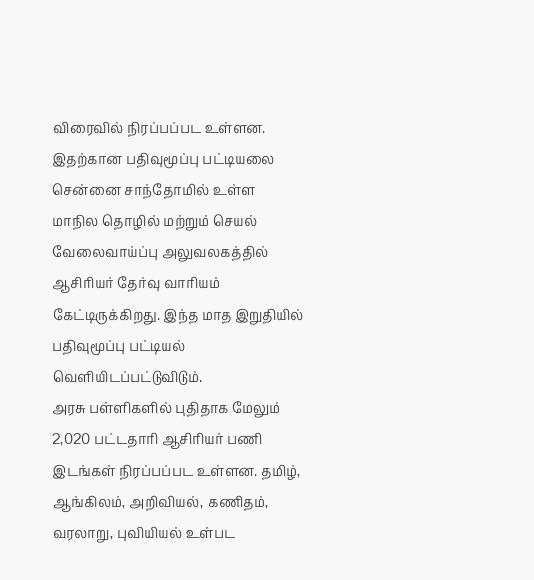விரைவில் நிரப்பப்பட உள்ளன.
இதற்கான பதிவுமூப்பு பட்டியலை சென்னை சாந்தோமில் உள்ள மாநில தொழில் மற்றும் செயல் வேலைவாய்ப்பு அலுவலகத்தில் ஆசிரியர் தேர்வு வாரியம் கேட்டிருக்கிறது. இந்த மாத இறுதியில் பதிவுமூப்பு பட்டியல் வெளியிடப்பட்டுவிடும்.
அரசு பள்ளிகளில் புதிதாக மேலும் 2,020 பட்டதாரி ஆசிரியர் பணி இடங்கள் நிரப்பப்பட உள்ளன. தமிழ், ஆங்கிலம், அறிவியல், கணிதம், வரலாறு, புவியியல் உள்பட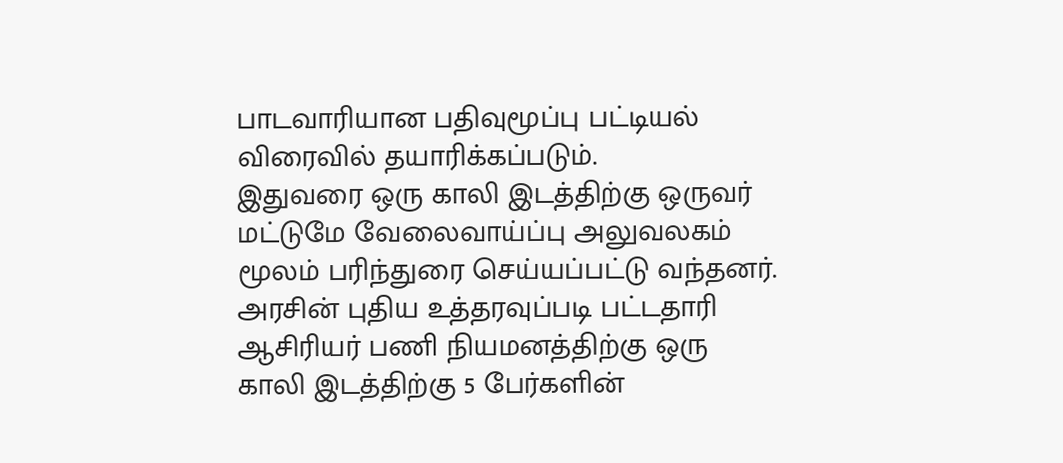பாடவாரியான பதிவுமூப்பு பட்டியல் விரைவில் தயாரிக்கப்படும்.
இதுவரை ஒரு காலி இடத்திற்கு ஒருவர் மட்டுமே வேலைவாய்ப்பு அலுவலகம் மூலம் பரிந்துரை செய்யப்பட்டு வந்தனர். அரசின் புதிய உத்தரவுப்படி பட்டதாரி ஆசிரியர் பணி நியமனத்திற்கு ஒரு காலி இடத்திற்கு 5 பேர்களின்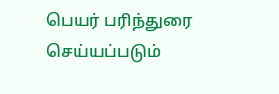பெயர் பரிந்துரை செய்யப்படும்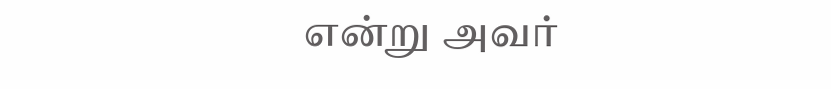என்று அவர்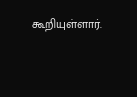கூறியுள்ளார்.